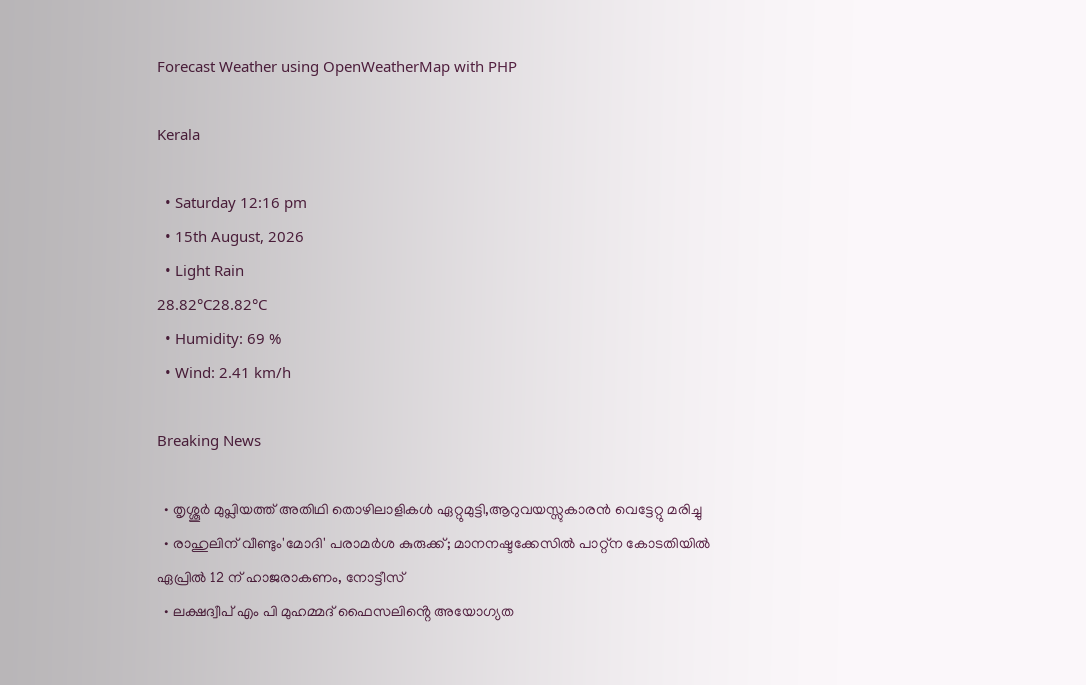Forecast Weather using OpenWeatherMap with PHP

Kerala

  • Saturday 12:16 pm
  • 15th August, 2026
  • Light Rain
28.82°C28.82°C
  • Humidity: 69 %
  • Wind: 2.41 km/h

Breaking News

  • തൃശ്ശൂർ മുപ്ലിയത്ത് അതിഥി തൊഴിലാളികൾ ഏറ്റുമുട്ടി,ആറുവയസ്സുകാരൻ വെട്ടേറ്റു മരിച്ചു
  • രാഹുലിന് വീണ്ടും'മോദി' പരാമര്‍ശ കുരുക്ക്; മാനനഷ്ടക്കേസിൽ പാറ്റ്ന കോടതിയിൽ ഏപ്രിൽ 12 ന് ഹാജരാകണം, നോട്ടീസ്
  • ലക്ഷദ്വീപ് എം പി മുഹമ്മദ് ഫൈസലിൻ്റെ അയോഗ്യത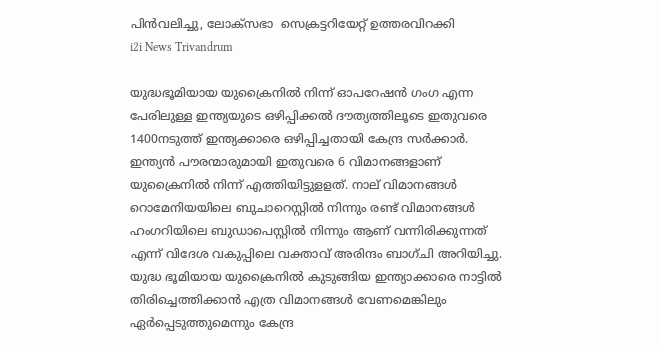പിൻവലിച്ചു, ലോക്സഭാ  സെക്രട്ടറിയേറ്റ് ഉത്തരവിറക്കി
i2i News Trivandrum

യുദ്ധഭൂമിയായ യുക്രൈനിൽ നിന്ന് ഓപറേഷൻ ഗംഗ എന്ന പേരിലുള്ള ഇന്ത്യയുടെ ഒഴിപ്പിക്കൽ ദൗത്യത്തിലൂടെ ഇതുവരെ 1400നടുത്ത് ഇന്ത്യക്കാരെ ഒഴിപ്പിച്ചതായി കേന്ദ്ര സർക്കാർ. ഇന്ത്യൻ പൗരന്മാരുമായി ഇതുവരെ 6 വിമാനങ്ങളാണ് യുക്രൈനിൽ നിന്ന് എത്തിയിട്ടുളളത്. നാല് വിമാനങ്ങൾ റൊമേനിയയിലെ ബുചാറെസ്റ്റിൽ നിന്നും രണ്ട് വിമാനങ്ങൾ ഹംഗറിയിലെ ബുഡാപെസ്റ്റിൽ നിന്നും ആണ് വന്നിരിക്കുന്നത് എന്ന് വിദേശ വകുപ്പിലെ വക്താവ് അരിന്ദം ബാഗ്ചി അറിയിച്ചു. യുദ്ധ ഭൂമിയായ യുക്രൈനിൽ കുടുങ്ങിയ ഇന്ത്യാക്കാരെ നാട്ടിൽ തിരിച്ചെത്തിക്കാൻ എത്ര വിമാനങ്ങൾ വേണമെങ്കിലും ഏർപ്പെടുത്തുമെന്നും കേന്ദ്ര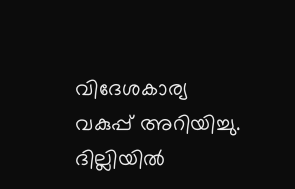വിദേശകാര്യ വകുപ്പ് അറിയിച്ചു. ദില്ലിയിൽ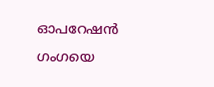ഓപറേഷൻ ഗംഗയെ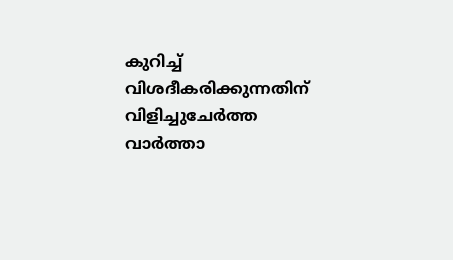കുറിച്ച് വിശദീകരിക്കുന്നതിന് വിളിച്ചുചേർത്ത വാർത്താ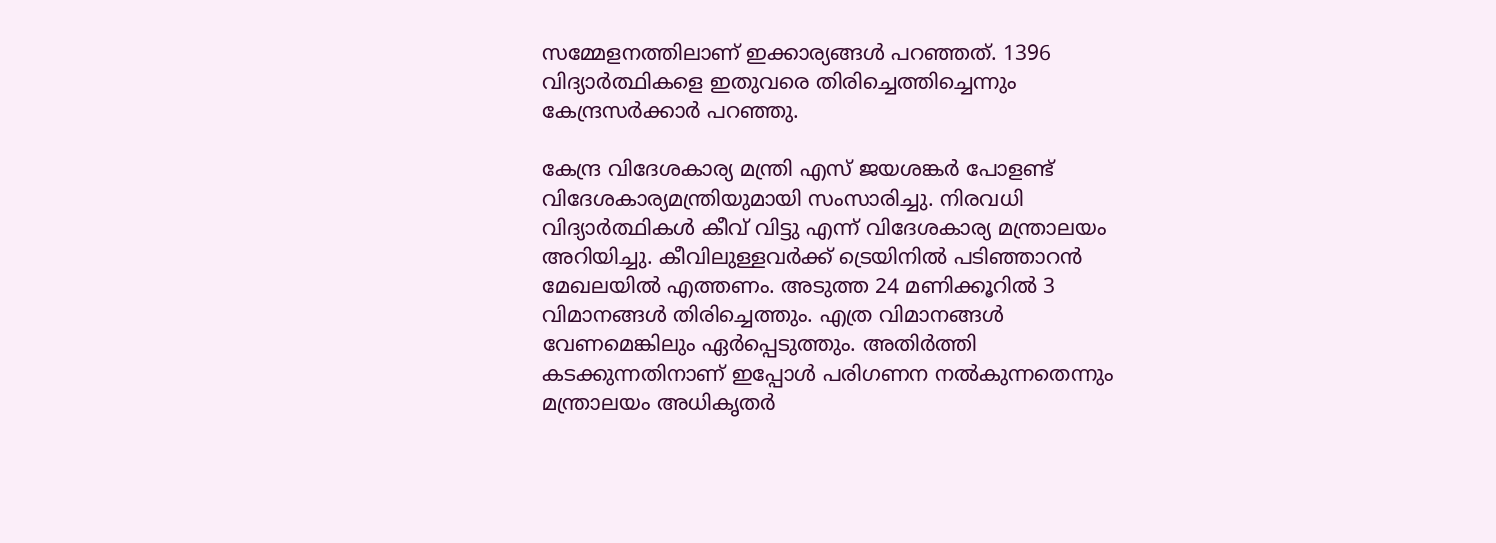സമ്മേളനത്തിലാണ് ഇക്കാര്യങ്ങൾ പറഞ്ഞത്. 1396 വിദ്യാർത്ഥികളെ ഇതുവരെ തിരിച്ചെത്തിച്ചെന്നും കേന്ദ്രസർക്കാർ പറഞ്ഞു.

കേന്ദ്ര വിദേശകാര്യ മന്ത്രി എസ് ജയശങ്കർ പോളണ്ട് വിദേശകാര്യമന്ത്രിയുമായി സംസാരിച്ചു. നിരവധി വിദ്യാർത്ഥികൾ കീവ് വിട്ടു എന്ന് വിദേശകാര്യ മന്ത്രാലയം അറിയിച്ചു. കീവിലുള്ളവർക്ക് ട്രെയിനിൽ പടിഞ്ഞാറൻ മേഖലയിൽ എത്തണം. അടുത്ത 24 മണിക്കൂറിൽ 3 വിമാനങ്ങൾ തിരിച്ചെത്തും. എത്ര വിമാനങ്ങൾ വേണമെങ്കിലും ഏർപ്പെടുത്തും. അതിർത്തി കടക്കുന്നതിനാണ് ഇപ്പോൾ പരിഗണന നൽകുന്നതെന്നും മന്ത്രാലയം അധികൃതർ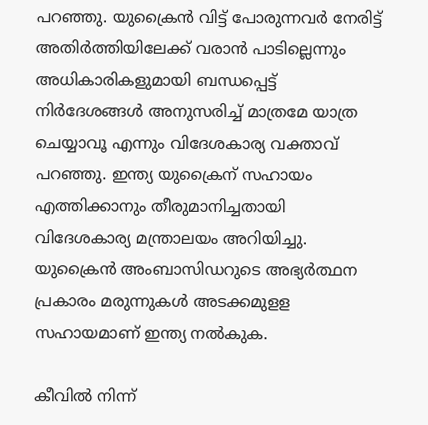പറഞ്ഞു. യുക്രൈൻ വിട്ട് പോരുന്നവർ നേരിട്ട് അതിർത്തിയിലേക്ക് വരാൻ പാടില്ലെന്നും അധികാരികളുമായി ബന്ധപ്പെട്ട് നിർദേശങ്ങൾ അനുസരിച്ച് മാത്രമേ യാത്ര ചെയ്യാവൂ എന്നും വിദേശകാര്യ വക്താവ് പറഞ്ഞു. ഇന്ത്യ യുക്രൈന് സഹായം എത്തിക്കാനും തീരുമാനിച്ചതായി വിദേശകാര്യ മന്ത്രാലയം അറിയിച്ചു. യുക്രൈൻ അംബാസിഡറുടെ അഭ്യർത്ഥന പ്രകാരം മരുന്നുകൾ അടക്കമുളള സഹായമാണ് ഇന്ത്യ നൽകുക.

കീവിൽ നിന്ന്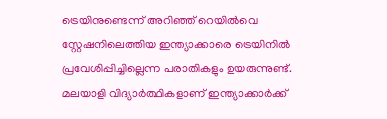ട്രെയിനുണ്ടെന്ന് അറിഞ്ഞ് റെയിൽവെ സ്റ്റേഷനിലെത്തിയ ഇന്ത്യാക്കാരെ ട്രെയിനിൽ പ്രവേശിപ്പിച്ചില്ലെന്ന പരാതികളും ഉയരുന്നുണ്ട്. മലയാളി വിദ്യാർത്ഥികളാണ് ഇന്ത്യാക്കാർക്ക്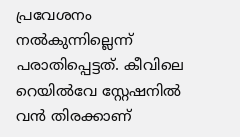പ്രവേശനം നൽകുന്നില്ലെന്ന് പരാതിപ്പെട്ടത്. കീവിലെ റെയിൽവേ സ്റ്റേഷനിൽ വൻ തിരക്കാണ്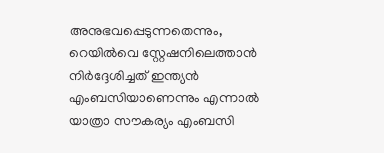അനുഭവപ്പെടുന്നതെന്നും, റെയിൽവെ സ്റ്റേഷനിലെത്താൻ നിർദ്ദേശിച്ചത് ഇന്ത്യൻ എംബസിയാണെന്നും എന്നാൽ യാത്രാ സൗകര്യം എംബസി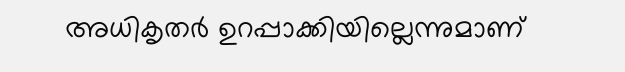അധികൃതർ ഉറപ്പാക്കിയില്ലെന്നുമാണ്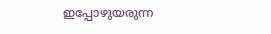ഇപ്പോഴുയരുന്ന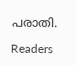പരാതി.

Readers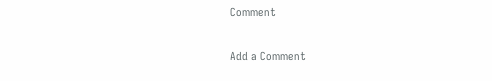Comment

Add a Comment